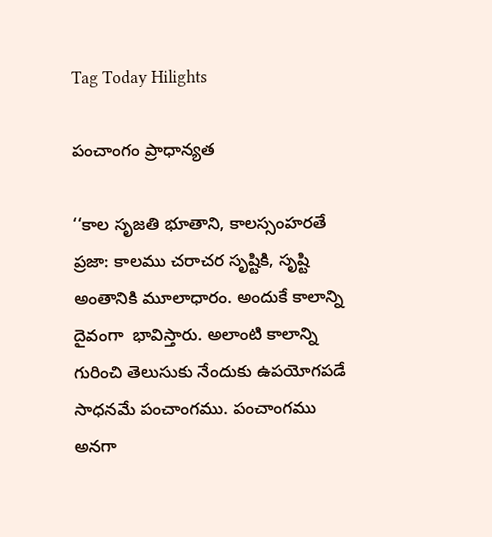Tag Today Hilights

పంచాంగం ప్రాధాన్యత

‘‘కాల సృజతి భూతాని, కాలస్సంహరతే ప్రజా: కాలము చరాచర సృష్టికి, సృష్టి అంతానికి మూలాధారం. అందుకే కాలాన్ని దైవంగా  భావిస్తారు. అలాంటి కాలాన్ని గురించి తెలుసుకు నేందుకు ఉపయోగపడే సాధనమే పంచాంగము. పంచాంగము అనగా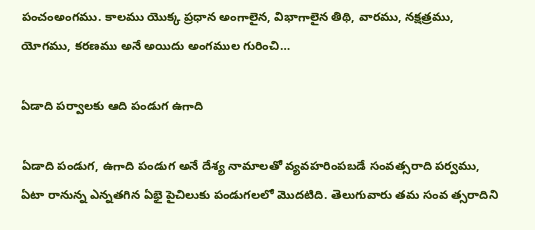పంచంఅంగము. కాలము యొక్క ప్రధాన అంగాలైన, విభాగాలైన తిథి, వారము, నక్షత్రము, యోగము, కరణము అనే అయిదు అంగముల గురించి…

ఏడాది పర్వాలకు ఆది పండుగ ఉగాది

ఏడాది పండుగ, ఉగాది పండుగ అనే దేశ్య నామాలతో వ్యవహరింపబడే సంవత్సరాది పర్వము, ఏటా రానున్న ఎన్నతగిన ఏభై పైచిలుకు పండుగలలో మొదటిది. తెలుగువారు తమ సంవ త్సరాదిని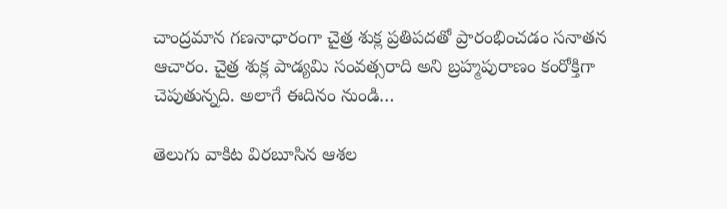చాంద్రమాన గణనాధారంగా చైత్ర శుక్ల ప్రతిపదతో ప్రారంభించడం సనాతన ఆచారం. చైత్ర శుక్ల పాడ్యమి సంవత్సరాది అని బ్రహ్మపురాణం కంరోక్తిగా చెపుతున్నది. అలాగే ఈదినం నుండి…

తెలుగు వాకిట విరబూసిన ఆశల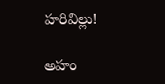హరివిల్లు!

అహం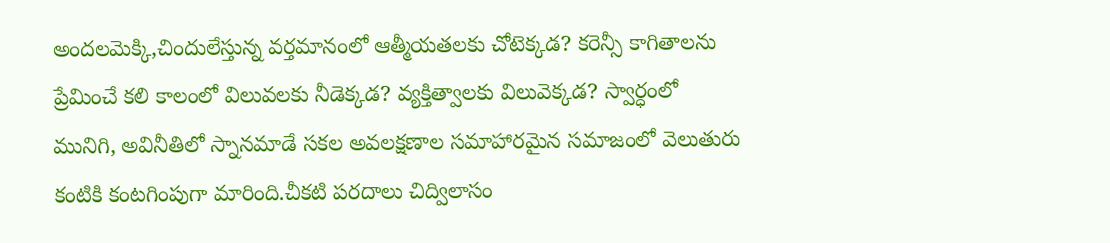అందలమెక్కి,చిందులేస్తున్న వర్తమానంలో ఆత్మీయతలకు చోటెక్కడ? కరెన్సీ కాగితాలను ప్రేమించే కలి కాలంలో విలువలకు నీడెక్కడ? వ్యక్తిత్వాలకు విలువెక్కడ? స్వార్ధంలో మునిగి, అవినీతిలో స్నానమాడే సకల అవలక్షణాల సమాహారమైన సమాజంలో వెలుతురు కంటికి కంటగింపుగా మారింది.చీకటి పరదాలు చిద్విలాసం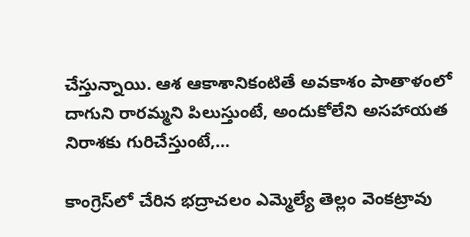చేస్తున్నాయి. ఆశ ఆకాశానికంటితే అవకాశం పాతాళంలో దాగుని రారమ్మని పిలుస్తుంటే, అందుకోలేని అసహాయత నిరాశకు గురిచేస్తుంటే,…

కాంగ్రెస్‌లో చేరిన భద్రాచలం ఎమ్మెల్యే తెల్లం వెంకట్రావు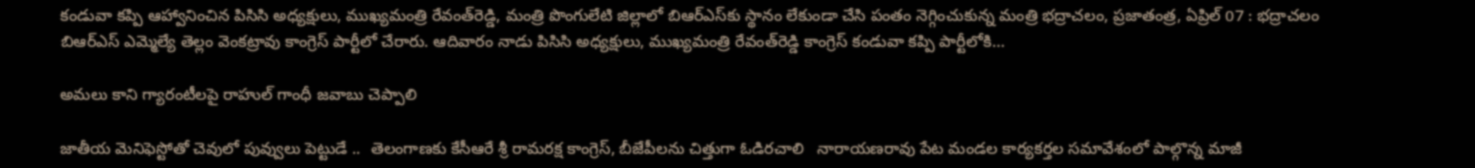కండువా కప్పి ఆహ్వానించిన పిసిసి అధ్యక్షులు, ముఖ్యమంత్రి రేవంత్‌రెడ్డి, మంత్రి పొంగులేటి జిల్లాలో బిఆర్‌ఎస్‌కు స్థానం లేకుండా చేసి పంతం నెగ్గించుకున్న మంత్రి భద్రాచలం, ప్రజాతంత్ర, ఏప్రిల్‌ 07 : భద్రాచలం బిఆర్‌ఎస్‌ ఎమ్మెల్యే తెల్లం వెంకట్రావు కాంగ్రెస్‌ పార్టీలో చేరారు. ఆదివారం నాడు పిసిసి అధ్యక్షులు, ముఖ్యమంత్రి రేవంత్‌రెడ్డి కాంగ్రెస్‌ కండువా కప్పి పార్టీలోకి…

అమలు కాని గ్యారంటీలపై రాహుల్‌ గాంధీ జవాబు చెప్పాలి

జాతీయ మెనిఫెస్టోతో చెవులో పువ్వులు పెట్టుడే ..  తెలంగాణకు కేసీఆరే శ్రీ రామరక్ష కాంగ్రెస్‌, బీజేపీలను చిత్తుగా ఓడిరచాలి   నారాయణరావు పేట మండల కార్యకర్తల సమావేశంలో పాల్గొన్న మాజీ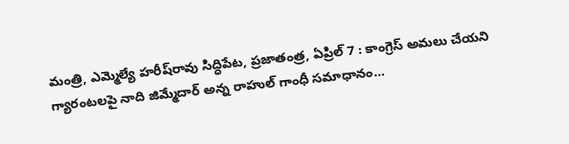మంత్రి, ఎమ్మెల్యే హరీష్‌రావు సిద్ధిపేట, ప్రజాతంత్ర, ఏప్రిల్‌ 7 : కాంగ్రెస్‌ అమలు చేయని గ్యారంటలపై నాది జిమ్మేదార్‌ అన్న రాహుల్‌ గాంధీ సమాధానం…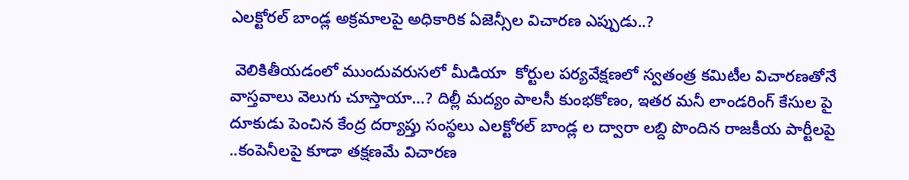ఎలక్టోరల్‌ బాండ్ల అక్రమాలపై అధికారిక ఏజెన్సీల విచారణ ఎప్పుడు..?

 వెలికితీయడంలో ముందువరుసలో మీడియా  కోర్టుల పర్యవేక్షణలో స్వతంత్ర కమిటీల విచారణతోనే వాస్తవాలు వెలుగు చూస్తాయా…? దిల్లీ మద్యం పాలసీ కుంభకోణం, ఇతర మనీ లాండరింగ్‌ కేసుల పై దూకుడు పెంచిన కేంద్ర దర్యాప్తు సంస్థలు ఎలక్టోరల్‌ బాండ్ల ల ద్వారా లబ్ది పొందిన రాజకీయ పార్టీలపై ..కంపెనీలపై కూడా తక్షణమే విచారణ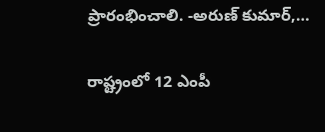ప్రారంభించాలి. -అరుణ్‌ కుమార్‌,…

రాష్ట్రంలో 12 ఎంపీ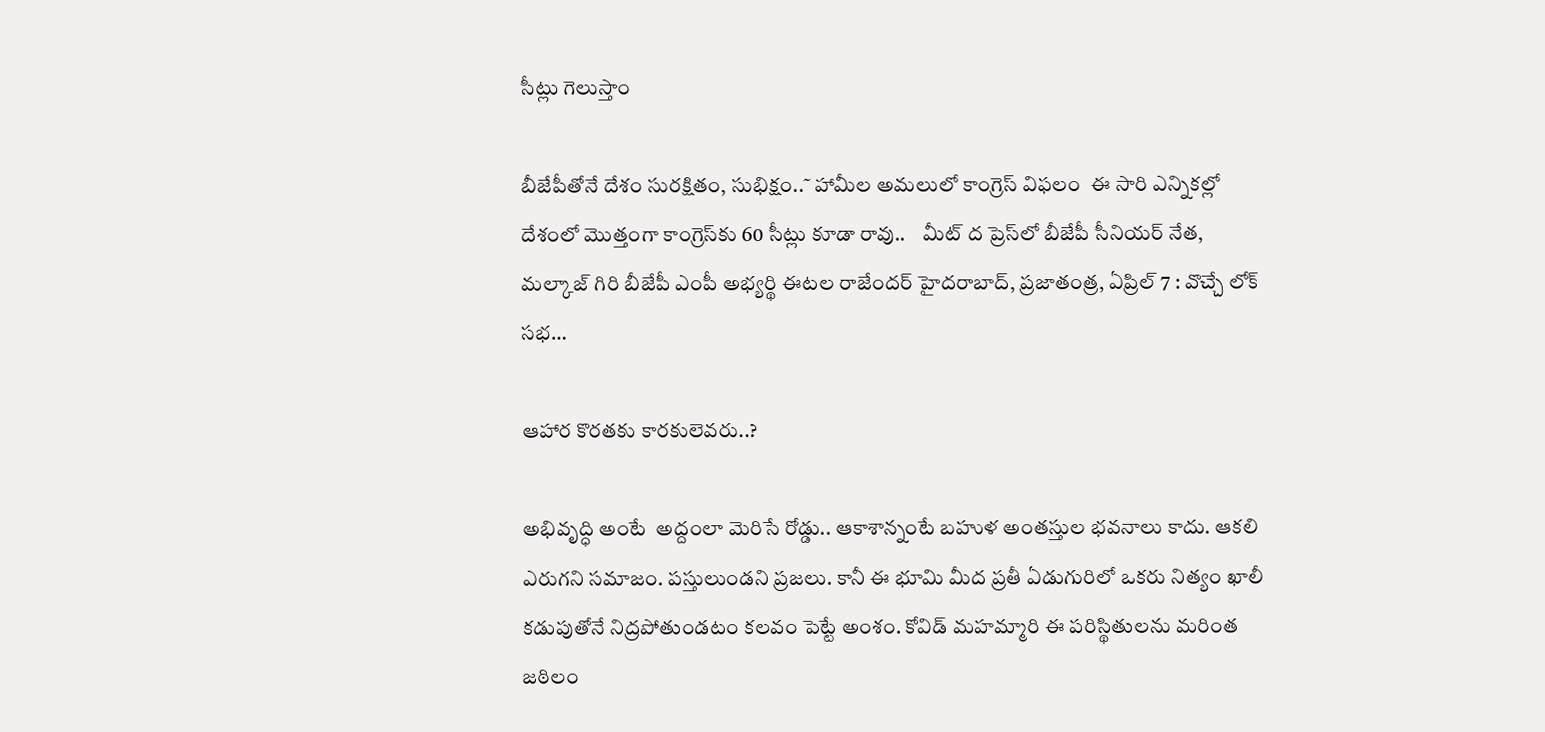సీట్లు గెలుస్తాం

బీజేపీతోనే దేశం సురక్షితం, సుభిక్షం..˜ హామీల అమలులో కాంగ్రెస్‌ విఫలం  ఈ సారి ఎన్నికల్లో దేశంలో మొత్తంగా కాంగ్రెస్‌కు 60 సీట్లు కూడా రావు..    మీట్‌ ద ప్రెస్‌లో బీజేపీ సీనియర్‌ నేత, మల్కాజ్‌ గిరి బీజేపీ ఎంపీ అభ్యర్థి ఈటల రాజేందర్‌ హైదరాబాద్‌, ప్రజాతంత్ర, ఏప్రిల్‌ 7 : వొచ్చే లోక్‌ సభ…

ఆహార కొరతకు కారకులెవరు..?

అభివృద్ధి అంటే  అద్దంలా మెరిసే రోడ్డు.. ఆకాశాన్నంటే బహుళ అంతస్తుల భవనాలు కాదు. ఆకలి ఎరుగని సమాజం. పస్తులుండని ప్రజలు. కానీ ఈ భూమి మీద ప్రతీ ఏడుగురిలో ఒకరు నిత్యం ఖాలీ  కడుపుతోనే నిద్రపోతుండటం కలవం పెట్టే అంశం. కోవిడ్‌ మహమ్మారి ఈ పరిస్థితులను మరింత జఠిలం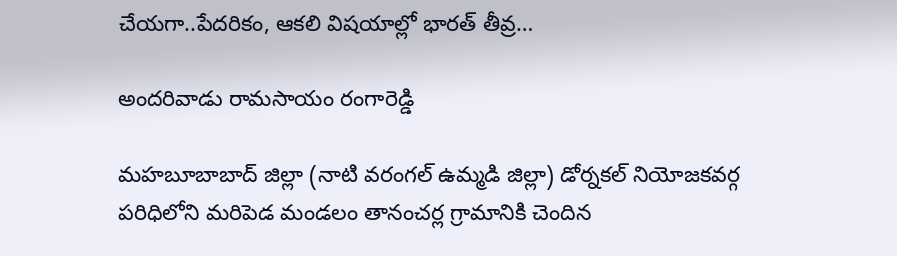చేయగా..పేదరికం, ఆకలి విషయాల్లో భారత్‌ తీవ్ర…

అందరివాడు రామసాయం రంగారెడ్డి

మహబూబాబాద్‌ జిల్లా (నాటి వరంగల్‌ ఉమ్మడి జిల్లా) డోర్నకల్‌ నియోజకవర్గ పరిధిలోని మరిపెడ మండలం తానంచర్ల గ్రామానికి చెందిన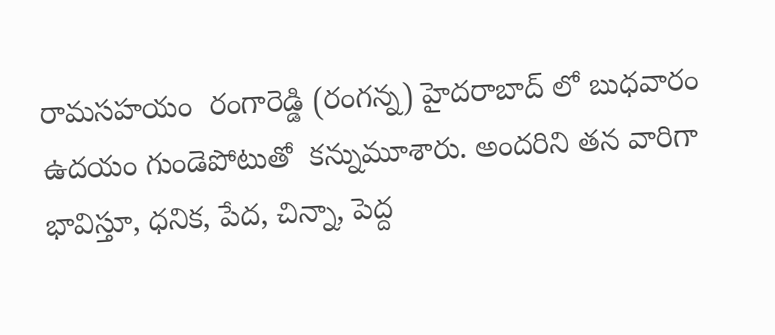రామసహయం  రంగారెడ్డి (రంగన్న) హైదరాబాద్‌ లో బుధవారం ఉదయం గుండెపోటుతో  కన్నుమూశారు. అందరిని తన వారిగా భావిస్తూ, ధనిక, పేద, చిన్నా, పెద్ద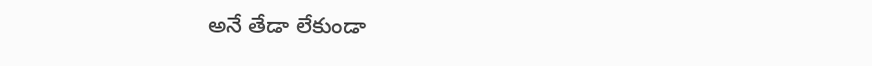అనే తేడా లేకుండా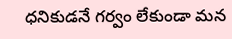ధనికుడనే గర్వం లేకుండా మన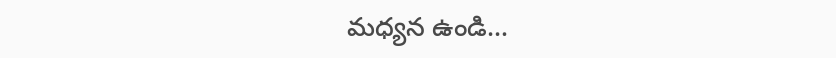మధ్యన ఉండి…